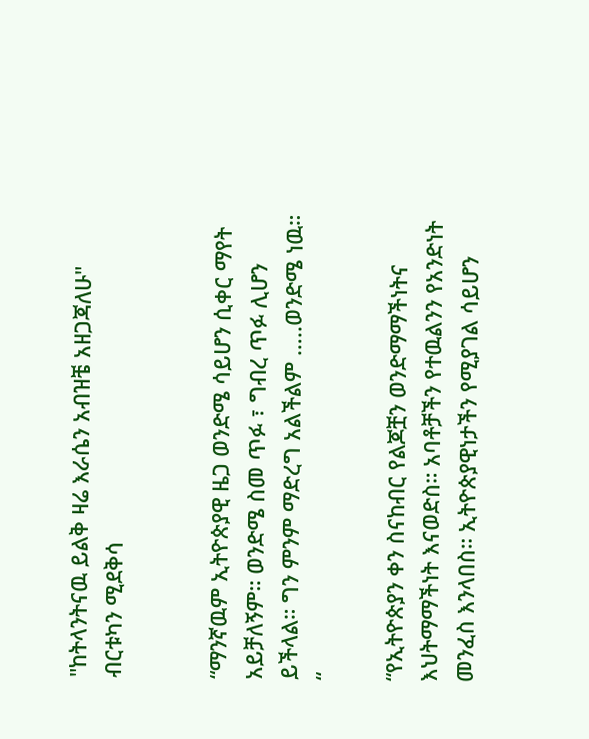"ከትላንትናዉ ይልቅ ዛሬ እራሴን አብዝቼ አዘጋጃለሁ" ብርቱካን ሚደቅሳ


“ማንኛዉም ኢትዮጵያዊ ዜጋ ወንድሜ ሳይሆን ሲቀር ማየት አይቻለኝም። ወንድሜ ስመ ጥፉ ፣ ግብረ ጥፉ ሊሆን ይችላል። ግን ምንም ማድረግ አልችልም …..ወንድሜ ነዉ። “

“የኢትዮጵያን ቀን ስናከብር የልጆቿን ወንድማማችነትና እህትማማችነት እናወድስ። አባቶቻችን የተዉልንን የአንድነት መንፈስ እንላበስ። ኢትዮጵያዊነታችን የሚያገል ሳይሆን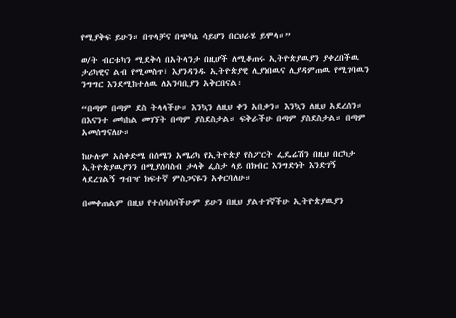የሚያቅፍ ይሁን። በጥላቻና በጭካኔ ሳይሆን በርህራሄ ይሞላ።”

ወ/ት ብርቱካን ሚደቅሳ በአትላንታ በዚሆች ለሚቆጠሩ ኢትዮጵያዉያን ያቀረበችዉ ታሪካዊና ልብ የሚመስጥ፣ እያንዳንዱ ኢትዮጵያዊ ሊያነበዉና ሊያዳምጠዉ የሚገባዉን ንግግር እንደሚከተለዉ ለአንባቢያን አቅርበናል፡

“በጣም በጣም ደስ ትላላችሁ። እንኳን ለዚህ ቀን አበቃን። እንኳን ለዚህ አደረሰን። በእናንተ መካከል መገኘት በጣም ያስደስታል። ፍቅራችሁ በጣም ያስደስታል። በጣም አመሰግናለሁ።

ከሁሉም አስቀድሜ በሰሜን አሜሪካ የኢትዮጵያ የስፖርት ፌዴሬሽን በዚህ በርካታ ኢትዮጵያዉያንን በሚያሰባስብ ታላቅ ፌስታ ላይ በክብር እንግድነት እንድገኝ ላደረገልኝ ግብዣ ክፍተኛ ምስጋናዬን አቀርባለሁ።

በመቀጠልም በዚህ የተሰባሰባችሁም ይሁን በዚህ ያልተገኛችሁ ኢትዮጵያዉያን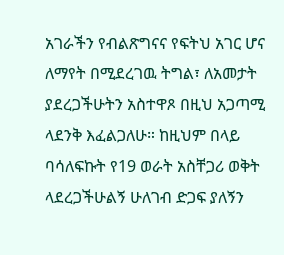አገራችን የብልጽግናና የፍትህ አገር ሆና ለማየት በሚደረገዉ ትግል፣ ለአመታት ያደረጋችሁትን አስተዋጾ በዚህ አጋጣሚ ላደንቅ እፈልጋለሁ። ከዚህም በላይ ባሳለፍኩት የ19 ወራት አስቸጋሪ ወቅት ላደረጋችሁልኝ ሁለገብ ድጋፍ ያለኝን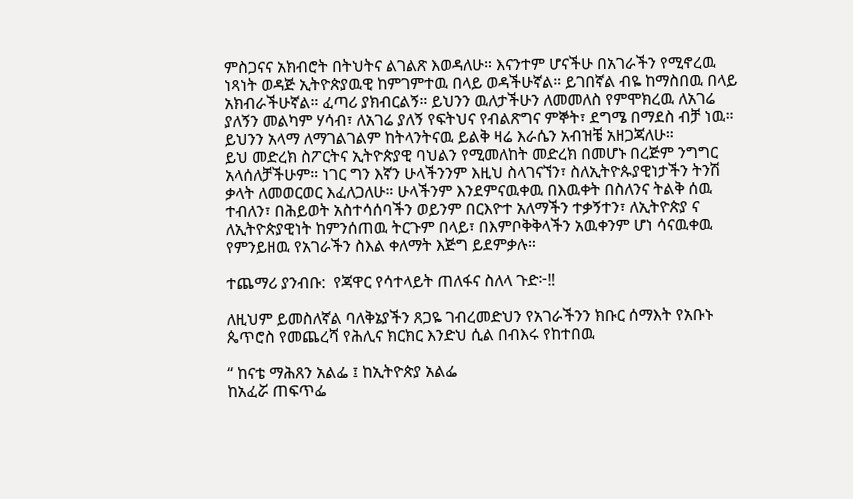ምስጋናና አክብሮት በትህትና ልገልጽ እወዳለሁ። እናንተም ሆናችሁ በአገራችን የሚኖረዉ ነጻነት ወዳጅ ኢትዮጵያዉዊ ከምገምተዉ በላይ ወዳችሁኛል። ይገበኛል ብዬ ከማስበዉ በላይ አክብራችሁኛል። ፈጣሪ ያክብርልኝ። ይህንን ዉለታችሁን ለመመለስ የምሞክረዉ ለአገሬ ያለኝን መልካም ሃሳብ፣ ለአገሬ ያለኝ የፍትህና የብልጽግና ምኞት፣ ደግሜ በማደስ ብቻ ነዉ። ይህንን አላማ ለማገልገልም ከትላንትናዉ ይልቅ ዛሬ እራሴን አብዝቼ አዘጋጃለሁ።
ይህ መድረክ ስፖርትና ኢትዮጵያዊ ባህልን የሚመለከት መድረክ በመሆኑ በረጅም ንግግር አላሰለቻችሁም። ነገር ግን እኛን ሁላችንንም እዚህ ስላገናኘን፣ ስለኢትዮጱያዊነታችን ትንሽ ቃላት ለመወርወር እፈለጋለሁ። ሁላችንም እንደምናዉቀዉ በእዉቀት በስለንና ትልቅ ሰዉ ተብለን፣ በሕይወት አስተሳሰባችን ወይንም በርእዮተ አለማችን ተቃኝተን፣ ለኢትዮጵያ ና ለኢትዮጵያዊነት ከምንሰጠዉ ትርጉም በላይ፣ በእምቦቅቅላችን አዉቀንም ሆነ ሳናዉቀዉ የምንይዘዉ የአገራችን ስእል ቀለማት እጅግ ይደምቃሉ።

ተጨማሪ ያንብቡ:  የጃዋር የሳተላይት ጠለፋና ስለላ ጉድ፦‼

ለዚህም ይመስለኛል ባለቅኔያችን ጸጋዬ ገብረመድህን የአገራችንን ክቡር ሰማእት የአቡኑ ጴጥሮስ የመጨረሻ የሕሊና ክርክር እንድህ ሲል በብእሩ የከተበዉ

“ ከናቴ ማሕጸን አልፌ ፤ ከኢትዮጵያ አልፌ
ከአፈሯ ጠፍጥፌ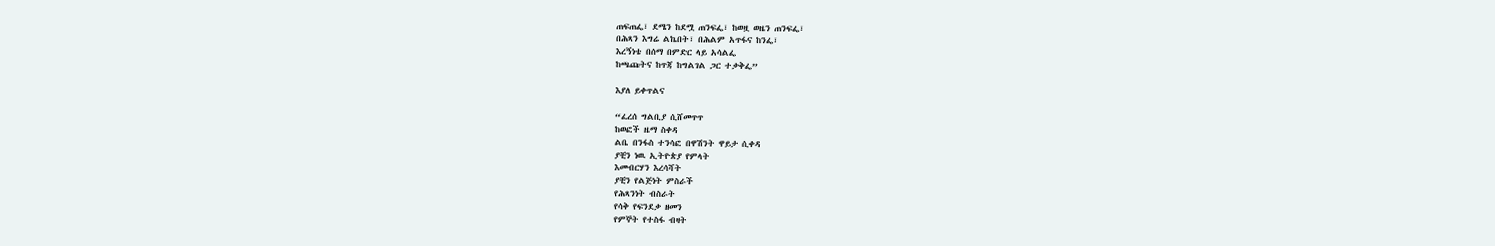ጠፍጠፌ፣ ደሜን ከደሟ ጠንፍፌ፣ ከወዟ ወዜን ጠንፍፌ፣
በሕጻን እግሬ ልኬበት፣ በሕልም አጥፋና ከንፌ፣
እረኝነቴ በሰማ በምድር ላይ አሳልፌ
ከጫጩትና ከጥጃ ከግልገል ጋር ተቃቅፌ”

እያለ ይቀጥልና

“ፈረሰ ግልቢያ ሲሸመጥጥ
ከወፎች ዜማ ስቀዳ
ልቤ በንፋስ ተንሳፎ በዋሽንት ዋይታ ሲቀዳ
ያቺን ነዉ ኢትዮጵያ የምላት
እመብርሃን እረሳሻት
ያቺን የልጅነት ምስራች
የሕጻንነት ብስራት
የሳቅ የፍንደቃ ዘመን
የምኞት የተስፋ ብዛት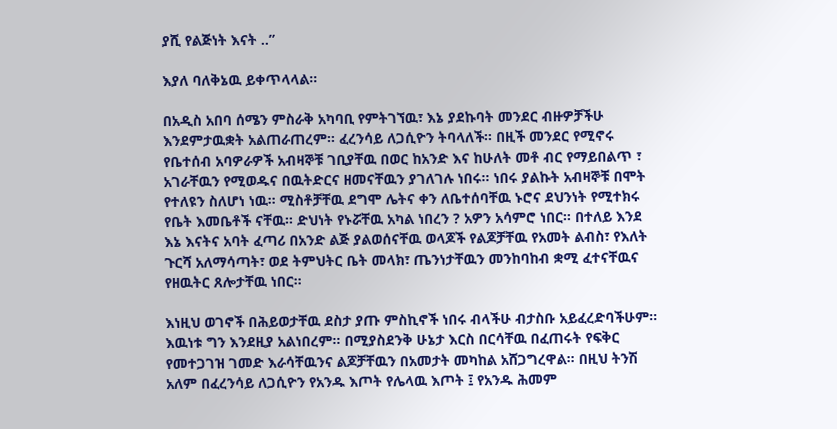ያሺ የልጅነት እናት ..”

እያለ ባለቅኔዉ ይቀጥላላል።

በአዲስ አበባ ሰሜን ምስራቅ አካባቢ የምትገኘዉ፣ እኔ ያደኩባት መንደር ብዙዎቻችሁ እንደምታዉቋት አልጠራጠረም። ፈረንሳይ ለጋሲዮን ትባላለች። በዚች መንደር የሚኖሩ የቤተሰብ አባዎራዎች አብዛኞቹ ገቢያቸዉ በወር ከአንድ እና ከሁለት መቶ ብር የማይበልጥ ፣ አገራቸዉን የሚወዱና በዉትድርና ዘመናቸዉን ያገለገሉ ነበሩ። ነበሩ ያልኩት አብዛኞቹ በሞት የተለዩን ስለሆነ ነዉ። ሚስቶቻቸዉ ደግሞ ሌትና ቀን ለቤተሰባቸዉ ኑሮና ደህንነት የሚተክሩ የቤት እመቤቶች ናቸዉ። ድህነት የኑሯቸዉ አካል ነበረን ? አዎን አሳምሮ ነበር። በተለይ እንደ እኔ እናትና አባት ፈጣሪ በአንድ ልጅ ያልወሰናቸዉ ወላጆች የልጆቻቸዉ የአመት ልብስ፣ የእለት ጉርሻ አለማሳጣት፣ ወደ ትምህትር ቤት መላክ፣ ጤንነታቸዉን መንከባከብ ቋሚ ፈተናቸዉና የዘዉትር ጸሎታቸዉ ነበር።

እነዚህ ወገኖች በሕይወታቸዉ ደስታ ያጡ ምስኪኖች ነበሩ ብላችሁ ብታስቡ አይፈረድባችሁም። እዉነቱ ግን እንደዚያ አልነበረም። በሚያስደንቅ ሁኔታ እርስ በርሳቸዉ በፈጠሩት የፍቅር የመተጋገዝ ገመድ እራሳቸዉንና ልጆቻቸዉን በአመታት መካከል አሸጋግረዋል። በዚህ ትንሽ አለም በፈረንሳይ ለጋሲዮን የአንዱ እጦት የሌላዉ እጦት ፤ የአንዱ ሕመም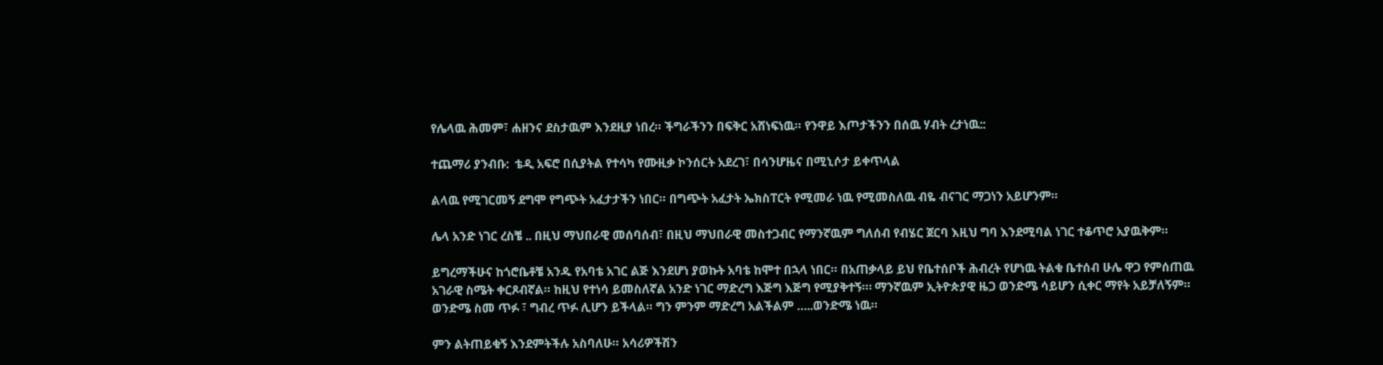የሌላዉ ሕመም፣ ሐዘንና ደስታዉም እንደዚያ ነበረ። ችግራችንን በፍቅር አሸነፍነዉ። የንዋይ እጦታችንን በሰዉ ሃብት ረታነዉ::

ተጨማሪ ያንብቡ:  ቴዲ አፍሮ በሲያትል የተሳካ የሙዚቃ ኮንሰርት አደረገ፣ በሳንሆዜና በሚኒሶታ ይቀጥላል

ልላዉ የሚገርመኝ ደግሞ የግጭት አፈታታችን ነበር። በግጭት አፈታት ኤክስፐርት የሚመራ ነዉ የሚመስለዉ ብዬ ብናገር ማጋነን አይሆንም።

ሌላ አንድ ነገር ረስቼ .. በዚህ ማህበራዊ መሰባሰብ፣ በዚህ ማህበራዊ መስተጋብር የማንኛዉም ግለሰብ የብሄር ጀርባ እዚህ ግባ እንደሚባል ነገር ተቆጥሮ አያዉቅም።

ይግረማችሁና ከጎሮቤቶቼ አንዱ የአባቴ አገር ልጅ እንደሆነ ያወኩት አባቴ ከሞተ በኋላ ነበር። በአጠቃላይ ይህ የቤተሰቦች ሕብረት የሆነዉ ትልቁ ቤተሰብ ሁሌ ዋጋ የምሰጠዉ አገራዊ ስሜት ቀርጾብኛል። ከዚህ የተነሳ ይመስለኛል አንድ ነገር ማድረግ እጅግ እጅግ የሚያቅተኝ።፡ ማንኛዉም ኢትዮጵያዊ ዜጋ ወንድሜ ሳይሆን ሲቀር ማየት አይቻለኝም። ወንድሜ ስመ ጥፉ ፣ ግብረ ጥፉ ሊሆን ይችላል። ግን ምንም ማድረግ አልችልም …..ወንድሜ ነዉ።

ምን ልትጠይቁኝ እንደምትችሉ አስባለሁ። አሳሪዎችሽን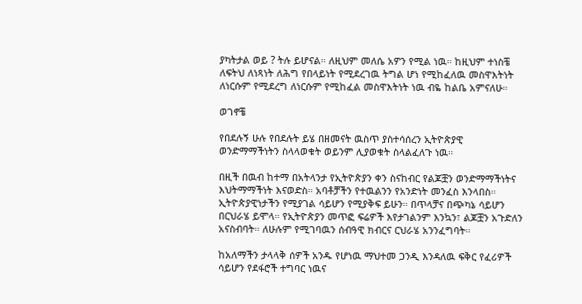ያካትታል ወይ ? ትሉ ይሆናል። ለዚህም መለሴ አዎን የሚል ነዉ። ከዚህም ተነስቼ ለፍትህ ለነጻነት ለሕግ የበላይነት የሚደረገዉ ትግል ሆነ የሚከፈለዉ መስዋእትነት ለነርሱም የሚደረግ ለነርሱም የሚከፈል መስዋእትነት ነዉ ብዬ ከልቤ አምናለሁ።

ወገኖቼ

የበደሉኝ ሁሉ የበደሉት ይሄ በዘመናት ዉስጥ ያስተሳሰረን ኢትዮጵያዊ ወንድማማችነትን ስላላወቁት ወይንም ሊያወቁት ስላልፈለጉ ነዉ።

በዚች በዉብ ከተማ በአትላንታ የኢትዮጵያን ቀን ስናከብር የልጆቿን ወንድማማችነትና እህትማማችነት እናወድስ። አባቶቻችን የተዉልንን የአንድነት መንፈስ እንላበስ። ኢትዮጵያዊነታችን የሚያገል ሳይሆን የሚያቅፍ ይሁን። በጥላቻና በጭካኔ ሳይሆን በርህራሄ ይሞላ። የኢትዮጵያን መጥፎ ፍሬዎች እየታገልንም እንኳን፣ ልጆቿን አጉድለን አናስብባት። ለሁሉም የሚገባዉን ሰብዓዊ ክብርና ርህራሄ አንንፈግባት።

ከአለማችን ታላላቅ ሰዎች አንዱ የሆነዉ ማህተመ ጋንዲ እንዳለዉ ፍቅር የፈሪዎች ሳይሆን የደፋሮች ተግባር ነዉና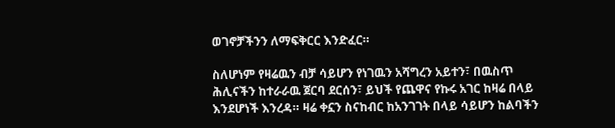ወገኖቻችንን ለማፍቅርር እንድፈር።

ስለሆነም የዛሬዉን ብቻ ሳይሆን የነገዉን አሻግረን አይተን፣ በዉስጥ ሕሊናችን ከተራራዉ ጀርባ ደርሰን፣ ይህች የጨዋና የኩሩ አገር ከዛሬ በላይ እንደሆነች እንረዳ። ዛሬ ቀኗን ስናከብር ከአንገገት በላይ ሳይሆን ከልባችን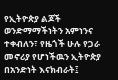የኢትዮጵያ ልጆች ወንድማማችነትን አምነንና ተቀብለን፣ የዜጎች ሁሉ የጋራ መኖሪያ የሆነችዉን ኢትዮጵያ በአንድነት እናክብራት፤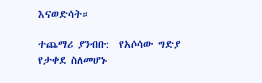እናወድሳት።

ተጨማሪ ያንብቡ:  የአሶሳው ግድያ የታቀደ ስለመሆኑ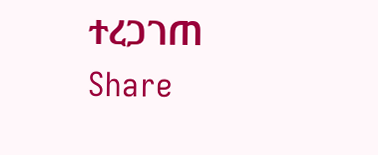ተረጋገጠ
Share